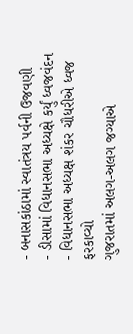- બનાસકાંઠામાં સ્વાતંત્રય પર્વની ઉજવણી
- ડીસામાં વિધાનસભા અધ્યક્ષે કર્યું ધ્વજવંદન
- વિધાનસભા અધ્યક્ષ શંકર ચૌધરીએ ધ્વજ ફરકાવ્યો
ગુજરાતમાં અલગ-અલગ જગ્યાએ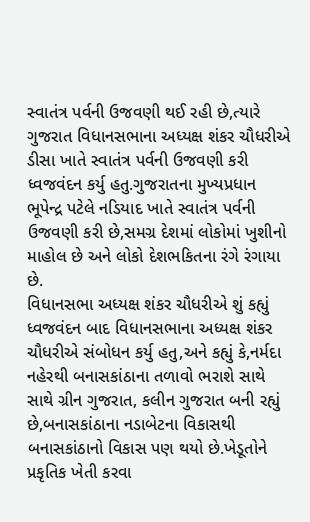સ્વાતંત્ર પર્વની ઉજવણી થઈ રહી છે,ત્યારે ગુજરાત વિધાનસભાના અધ્યક્ષ શંકર ચૌધરીએ ડીસા ખાતે સ્વાતંત્ર પર્વની ઉજવણી કરી ધ્વજવંદન કર્યુ હતુ.ગુજરાતના મુખ્યપ્રધાન ભૂપેન્દ્ર પટેલે નડિયાદ ખાતે સ્વાતંત્ર પર્વની ઉજવણી કરી છે,સમગ્ર દેશમાં લોકોમાં ખુશીનો માહોલ છે અને લોકો દેશભકિતના રંગે રંગાયા છે.
વિધાનસભા અધ્યક્ષ શંકર ચૌધરીએ શું કહ્યું
ધ્વજવંદન બાદ વિધાનસભાના અધ્યક્ષ શંકર ચૌધરીએ સંબોધન કર્યુ હતુ,અને કહ્યું કે,નર્મદા નહેરથી બનાસકાંઠાના તળાવો ભરાશે સાથે સાથે ગ્રીન ગુજરાત, કલીન ગુજરાત બની રહ્યું છે,બનાસકાંઠાના નડાબેટના વિકાસથી બનાસકાંઠાનો વિકાસ પણ થયો છે.ખેડૂતોને પ્રકૃતિક ખેતી કરવા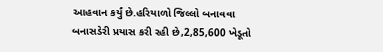આહવાન કર્યું છે.હરિયાળો જિલ્લો બનાવવા બનાસડેરી પ્રયાસ કરી રહી છે,2,85,600 ખેડૂતો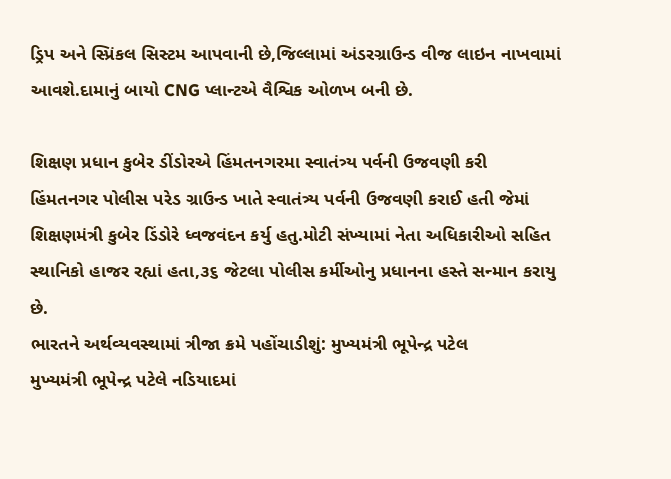ડ્રિપ અને સ્પ્રિંકલ સિસ્ટમ આપવાની છે,જિલ્લામાં અંડરગ્રાઉન્ડ વીજ લાઇન નાખવામાં આવશે.દામાનું બાયો CNG પ્લાન્ટએ વૈશ્વિક ઓળખ બની છે.

શિક્ષણ પ્રધાન કુબેર ડીંડોરએ હિંમતનગરમા સ્વાતંત્ર્ય પર્વની ઉજવણી કરી
હિંમતનગર પોલીસ પરેડ ગ્રાઉન્ડ ખાતે સ્વાતંત્ર્ય પર્વની ઉજવણી કરાઈ હતી જેમાં શિક્ષણમંત્રી કુબેર ડિંડોરે ધ્વજવંદન કર્યુ હતુ.મોટી સંખ્યામાં નેતા અધિકારીઓ સહિત સ્થાનિકો હાજર રહ્યાં હતા,૩૬ જેટલા પોલીસ કર્મીઓનુ પ્રધાનના હસ્તે સન્માન કરાયુ છે.
ભારતને અર્થવ્યવસ્થામાં ત્રીજા ક્રમે પહોંચાડીશું: મુખ્યમંત્રી ભૂપેન્દ્ર પટેલ
મુખ્યમંત્રી ભૂપેન્દ્ર પટેલે નડિયાદમાં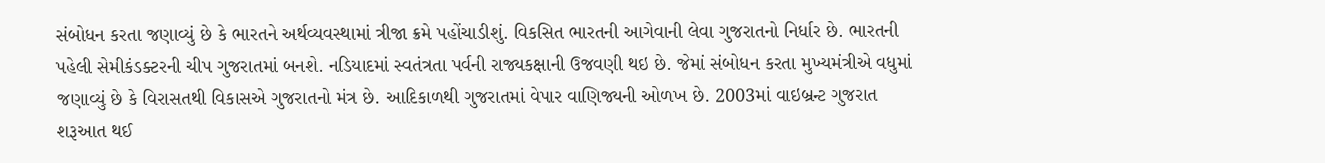સંબોધન કરતા જણાવ્યું છે કે ભારતને અર્થવ્યવસ્થામાં ત્રીજા ક્રમે પહોંચાડીશું. વિકસિત ભારતની આગેવાની લેવા ગુજરાતનો નિર્ધાર છે. ભારતની પહેલી સેમીકંડક્ટરની ચીપ ગુજરાતમાં બનશે. નડિયાદમાં સ્વતંત્રતા પર્વની રાજ્યકક્ષાની ઉજવણી થઇ છે. જેમાં સંબોધન કરતા મુખ્યમંત્રીએ વધુમાં જણાવ્યું છે કે વિરાસતથી વિકાસએ ગુજરાતનો મંત્ર છે. આદિકાળથી ગુજરાતમાં વેપાર વાણિજ્યની ઓળખ છે. 2003માં વાઇબ્રન્ટ ગુજરાત શરૂઆત થઈ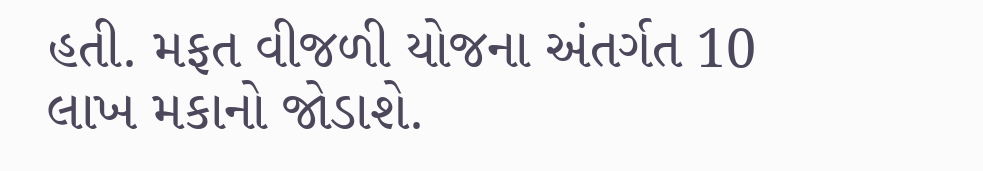હતી. મફત વીજળી યોજના અંતર્ગત 10 લાખ મકાનો જોડાશે.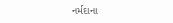નર્મદાના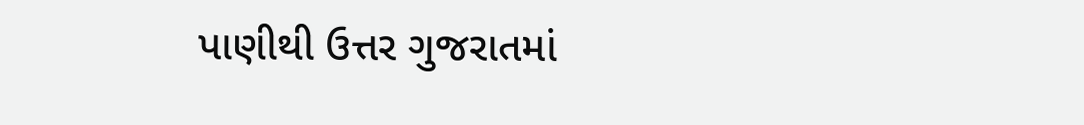પાણીથી ઉત્તર ગુજરાતમાં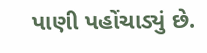પાણી પહોંચાડ્યું છે.